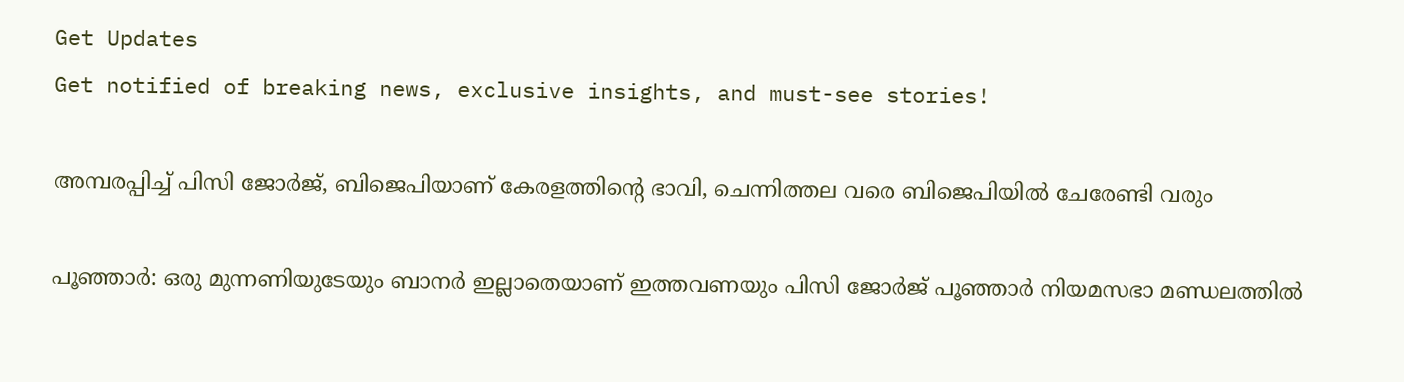Get Updates
Get notified of breaking news, exclusive insights, and must-see stories!

അമ്പരപ്പിച്ച് പിസി ജോർജ്, ബിജെപിയാണ് കേരളത്തിന്റെ ഭാവി, ചെന്നിത്തല വരെ ബിജെപിയിൽ ചേരേണ്ടി വരും

പൂഞ്ഞാര്‍: ഒരു മുന്നണിയുടേയും ബാനര്‍ ഇല്ലാതെയാണ് ഇത്തവണയും പിസി ജോര്‍ജ് പൂഞ്ഞാര്‍ നിയമസഭാ മണ്ഡലത്തില്‍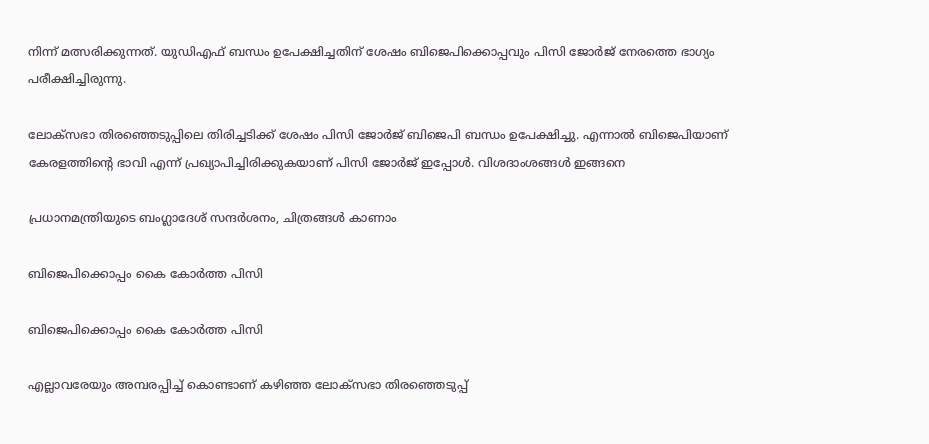നിന്ന് മത്സരിക്കുന്നത്. യുഡിഎഫ് ബന്ധം ഉപേക്ഷിച്ചതിന് ശേഷം ബിജെപിക്കൊപ്പവും പിസി ജോര്‍ജ് നേരത്തെ ഭാഗ്യം പരീക്ഷിച്ചിരുന്നു.

ലോക്‌സഭാ തിരഞ്ഞെടുപ്പിലെ തിരിച്ചടിക്ക് ശേഷം പിസി ജോര്‍ജ് ബിജെപി ബന്ധം ഉപേക്ഷിച്ചു. എന്നാല്‍ ബിജെപിയാണ് കേരളത്തിന്റെ ഭാവി എന്ന് പ്രഖ്യാപിച്ചിരിക്കുകയാണ് പിസി ജോര്‍ജ് ഇപ്പോള്‍. വിശദാംശങ്ങള്‍ ഇങ്ങനെ

പ്രധാനമന്ത്രിയുടെ ബംഗ്ലാദേശ് സന്ദര്‍ശനം, ചിത്രങ്ങള്‍ കാണാം

ബിജെപിക്കൊപ്പം കൈ കോര്‍ത്ത പിസി

ബിജെപിക്കൊപ്പം കൈ കോര്‍ത്ത പിസി

എല്ലാവരേയും അമ്പരപ്പിച്ച് കൊണ്ടാണ് കഴിഞ്ഞ ലോക്‌സഭാ തിരഞ്ഞെടുപ്പ്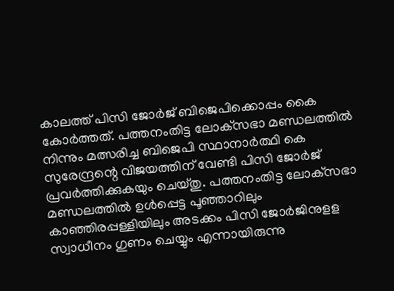കാലത്ത് പിസി ജോര്‍ജ് ബിജെപിക്കൊപ്പം കൈ കോര്‍ത്തത്. പത്തനംതിട്ട ലോക്‌സഭാ മണ്ഡലത്തില്‍ നിന്നും മത്സരിച്ച ബിജെപി സ്ഥാനാര്‍ത്ഥി കെ സുരേന്ദ്രന്റെ വിജയത്തിന് വേണ്ടി പിസി ജോര്‍ജ് പ്രവര്‍ത്തിക്കുകയും ചെയ്തു. പത്തനംതിട്ട ലോക്‌സഭാ മണ്ഡലത്തില്‍ ഉള്‍പ്പെട്ട പൂഞ്ഞാറിലും കാഞ്ഞിരപ്പള്ളിയിലും അടക്കം പിസി ജോര്‍ജിനുളള സ്വാധീനം ഗുണം ചെയ്യും എന്നായിരുന്നു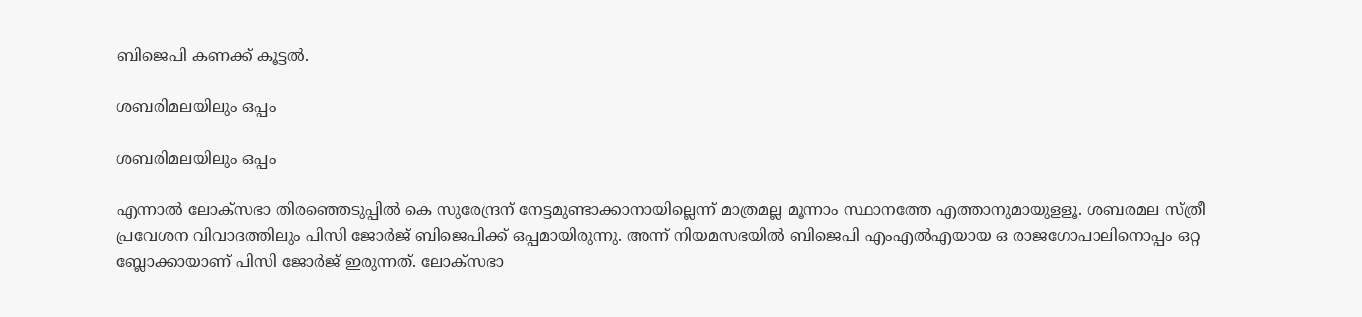ബിജെപി കണക്ക് കൂട്ടല്‍.

ശബരിമലയിലും ഒപ്പം

ശബരിമലയിലും ഒപ്പം

എന്നാല്‍ ലോക്‌സഭാ തിരഞ്ഞെടുപ്പില്‍ കെ സുരേന്ദ്രന് നേട്ടമുണ്ടാക്കാനായില്ലെന്ന് മാത്രമല്ല മൂന്നാം സ്ഥാനത്തേ എത്താനുമായുളളൂ. ശബരമല സ്ത്രീ പ്രവേശന വിവാദത്തിലും പിസി ജോര്‍ജ് ബിജെപിക്ക് ഒപ്പമായിരുന്നു. അന്ന് നിയമസഭയില്‍ ബിജെപി എംഎല്‍എയായ ഒ രാജഗോപാലിനൊപ്പം ഒറ്റ ബ്ലോക്കായാണ് പിസി ജോര്‍ജ് ഇരുന്നത്. ലോക്‌സഭാ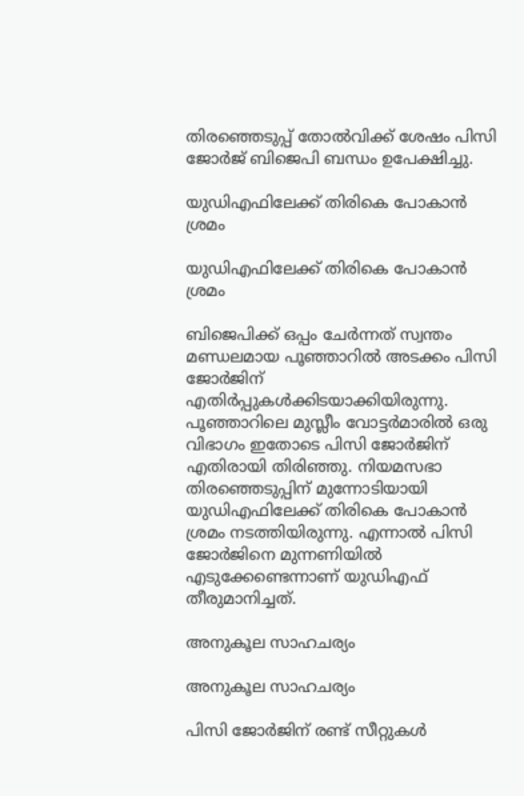തിരഞ്ഞെടുപ്പ് തോല്‍വിക്ക് ശേഷം പിസി ജോര്‍ജ് ബിജെപി ബന്ധം ഉപേക്ഷിച്ചു.

യുഡിഎഫിലേക്ക് തിരികെ പോകാന്‍ ശ്രമം

യുഡിഎഫിലേക്ക് തിരികെ പോകാന്‍ ശ്രമം

ബിജെപിക്ക് ഒപ്പം ചേര്‍ന്നത് സ്വന്തം മണ്ഡലമായ പൂഞ്ഞാറില്‍ അടക്കം പിസി ജോര്‍ജിന് എതിര്‍പ്പുകള്‍ക്കിടയാക്കിയിരുന്നു. പൂഞ്ഞാറിലെ മുസ്ലീം വോട്ടര്‍മാരില്‍ ഒരു വിഭാഗം ഇതോടെ പിസി ജോര്‍ജിന് എതിരായി തിരിഞ്ഞു. നിയമസഭാ തിരഞ്ഞെടുപ്പിന് മുന്നോടിയായി യുഡിഎഫിലേക്ക് തിരികെ പോകാന്‍ ശ്രമം നടത്തിയിരുന്നു. എന്നാല്‍ പിസി ജോര്‍ജിനെ മുന്നണിയില്‍ എടുക്കേണ്ടെന്നാണ് യുഡിഎഫ് തീരുമാനിച്ചത്.

അനുകൂല സാഹചര്യം

അനുകൂല സാഹചര്യം

പിസി ജോര്‍ജിന് രണ്ട് സീറ്റുകള്‍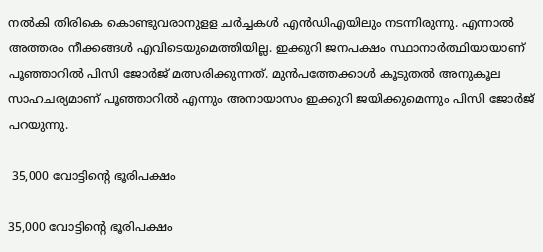നല്‍കി തിരികെ കൊണ്ടുവരാനുളള ചര്‍ച്ചകള്‍ എന്‍ഡിഎയിലും നടന്നിരുന്നു. എന്നാല്‍ അത്തരം നീക്കങ്ങള്‍ എവിടെയുമെത്തിയില്ല. ഇക്കുറി ജനപക്ഷം സ്ഥാനാര്‍ത്ഥിയായാണ് പൂഞ്ഞാറില്‍ പിസി ജോര്‍ജ് മത്സരിക്കുന്നത്. മുന്‍പത്തേക്കാള്‍ കൂടുതല്‍ അനുകൂല സാഹചര്യമാണ് പൂഞ്ഞാറില്‍ എന്നും അനായാസം ഇക്കുറി ജയിക്കുമെന്നും പിസി ജോര്‍ജ് പറയുന്നു.

 35,000 വോട്ടിന്റെ ഭൂരിപക്ഷം

35,000 വോട്ടിന്റെ ഭൂരിപക്ഷം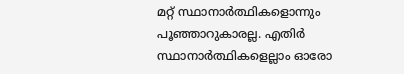മറ്റ് സ്ഥാനാര്‍ത്ഥികളൊന്നും പൂഞ്ഞാറുകാരല്ല. എതിര്‍ സ്ഥാനാര്‍ത്ഥികളെല്ലാം ഓരോ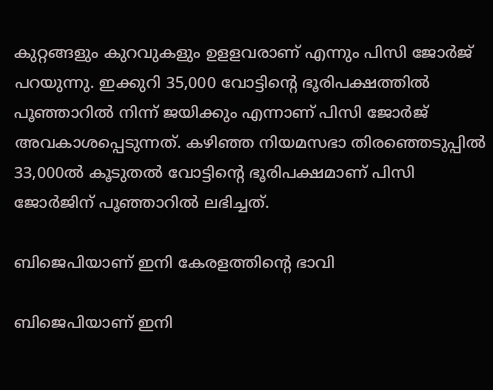കുറ്റങ്ങളും കുറവുകളും ഉളളവരാണ് എന്നും പിസി ജോര്‍ജ് പറയുന്നു. ഇക്കുറി 35,000 വോട്ടിന്റെ ഭൂരിപക്ഷത്തില്‍ പൂഞ്ഞാറില്‍ നിന്ന് ജയിക്കും എന്നാണ് പിസി ജോര്‍ജ് അവകാശപ്പെടുന്നത്. കഴിഞ്ഞ നിയമസഭാ തിരഞ്ഞെടുപ്പില്‍ 33,000ല്‍ കൂടുതല്‍ വോട്ടിന്റെ ഭൂരിപക്ഷമാണ് പിസി ജോര്‍ജിന് പൂഞ്ഞാറില്‍ ലഭിച്ചത്.

ബിജെപിയാണ് ഇനി കേരളത്തിന്റെ ഭാവി

ബിജെപിയാണ് ഇനി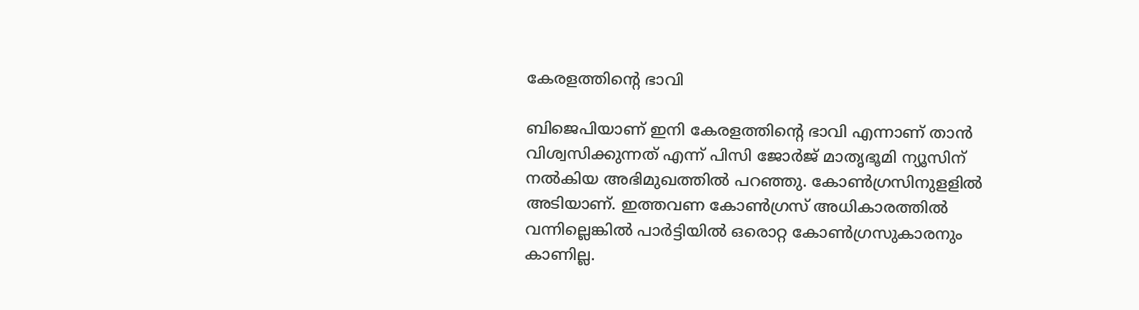കേരളത്തിന്റെ ഭാവി

ബിജെപിയാണ് ഇനി കേരളത്തിന്റെ ഭാവി എന്നാണ് താന്‍ വിശ്വസിക്കുന്നത് എന്ന് പിസി ജോര്‍ജ് മാതൃഭൂമി ന്യൂസിന് നല്‍കിയ അഭിമുഖത്തില്‍ പറഞ്ഞു. കോണ്‍ഗ്രസിനുളളില്‍ അടിയാണ്. ഇത്തവണ കോണ്‍ഗ്രസ് അധികാരത്തില്‍ വന്നില്ലെങ്കില്‍ പാര്‍ട്ടിയില്‍ ഒരൊറ്റ കോണ്‍ഗ്രസുകാരനും കാണില്ല.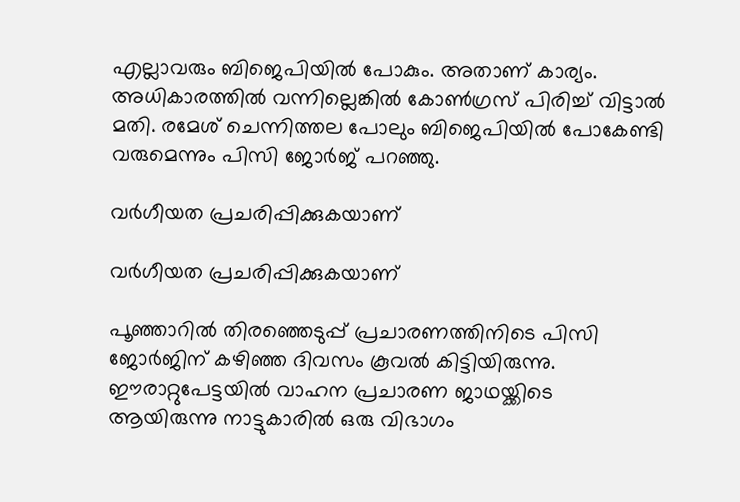എല്ലാവരും ബിജെപിയില്‍ പോകും. അതാണ് കാര്യം. അധികാരത്തില്‍ വന്നില്ലെങ്കില്‍ കോണ്‍ഗ്രസ് പിരിച്ച് വിട്ടാല്‍ മതി. രമേശ് ചെന്നിത്തല പോലും ബിജെപിയില്‍ പോകേണ്ടി വരുമെന്നും പിസി ജോര്‍ജ് പറഞ്ഞു.

വര്‍ഗീയത പ്രചരിപ്പിക്കുകയാണ്

വര്‍ഗീയത പ്രചരിപ്പിക്കുകയാണ്

പൂഞ്ഞാറില്‍ തിരഞ്ഞെടുപ്പ് പ്രചാരണത്തിനിടെ പിസി ജോര്‍ജിന് കഴിഞ്ഞ ദിവസം കൂവല്‍ കിട്ടിയിരുന്നു. ഈരാറ്റുപേട്ടയില്‍ വാഹന പ്രചാരണ ജാഥയ്ക്കിടെ ആയിരുന്നു നാട്ടുകാരില്‍ ഒരു വിഭാഗം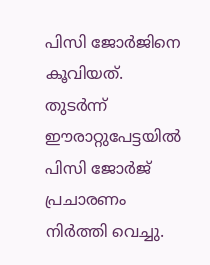പിസി ജോര്‍ജിനെ കൂവിയത്. തുടര്‍ന്ന് ഈരാറ്റുപേട്ടയില്‍ പിസി ജോര്‍ജ് പ്രചാരണം നിര്‍ത്തി വെച്ചു.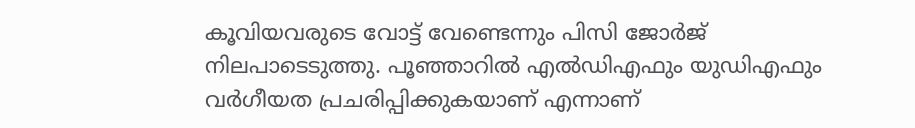കൂവിയവരുടെ വോട്ട് വേണ്ടെന്നും പിസി ജോര്‍ജ് നിലപാടെടുത്തു. പൂഞ്ഞാറില്‍ എല്‍ഡിഎഫും യുഡിഎഫും വര്‍ഗീയത പ്രചരിപ്പിക്കുകയാണ് എന്നാണ്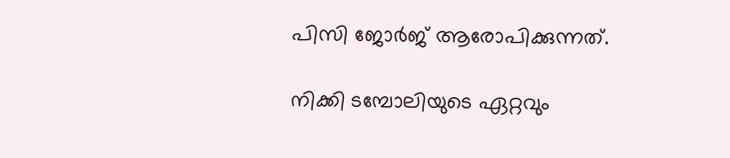പിസി ജോര്‍ജ് ആരോപിക്കുന്നത്.

നിക്കി ടമ്പോലിയുടെ ഏറ്റവും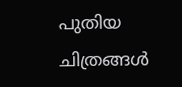പുതിയ ചിത്രങ്ങൾ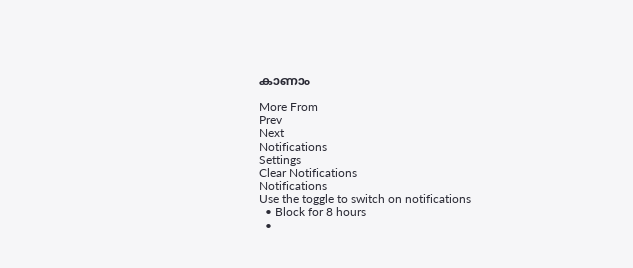കാണാം

More From
Prev
Next
Notifications
Settings
Clear Notifications
Notifications
Use the toggle to switch on notifications
  • Block for 8 hours
  •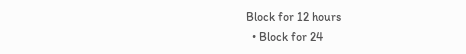Block for 12 hours
  • Block for 24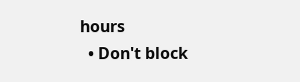hours
  • Don't block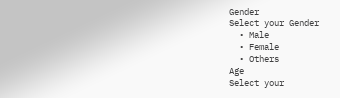Gender
Select your Gender
  • Male
  • Female
  • Others
Age
Select your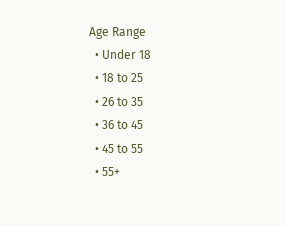Age Range
  • Under 18
  • 18 to 25
  • 26 to 35
  • 36 to 45
  • 45 to 55
  • 55+